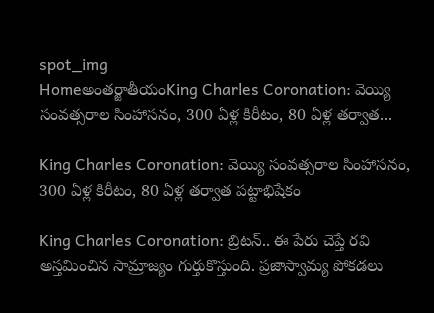spot_img
Homeఅంతర్జాతీయంKing Charles Coronation: వెయ్యి సంవత్సరాల సింహాసనం, 300 ఏళ్ల కిరీటం, 80 ఏళ్ల తర్వాత...

King Charles Coronation: వెయ్యి సంవత్సరాల సింహాసనం, 300 ఏళ్ల కిరీటం, 80 ఏళ్ల తర్వాత పట్టాభిషేకం

King Charles Coronation: బ్రిటన్.. ఈ పేరు చెప్తే రవి అస్తమించిన సామ్రాజ్యం గుర్తుకొస్తుంది. ప్రజాస్వామ్య పోకడలు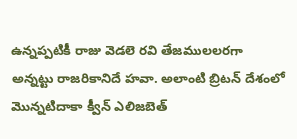ఉన్నప్పటికీ రాజు వెడలె రవి తేజములలరగా అన్నట్టు రాజరికానిదే హవా. అలాంటి బ్రిటన్ దేశంలో మొన్నటిదాకా క్వీన్ ఎలిజబెత్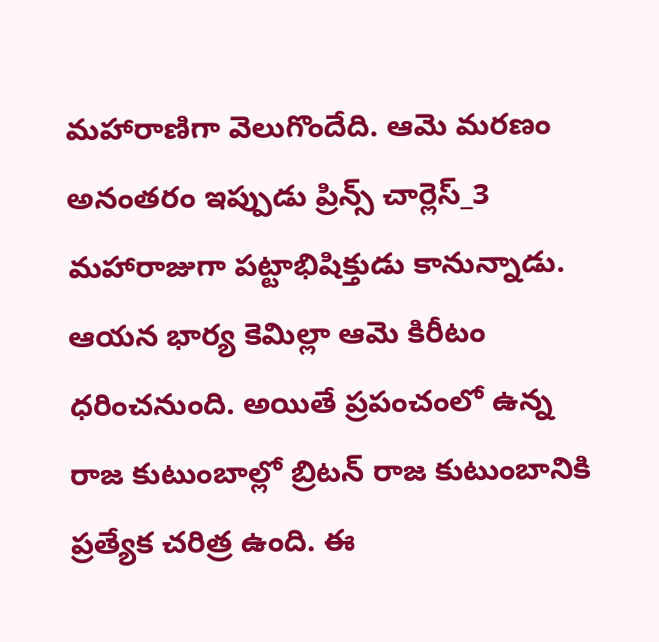మహారాణిగా వెలుగొందేది. ఆమె మరణం అనంతరం ఇప్పుడు ప్రిన్స్ చార్లెస్_3 మహారాజుగా పట్టాభిషిక్తుడు కానున్నాడు. ఆయన భార్య కెమిల్లా ఆమె కిరీటం ధరించనుంది. అయితే ప్రపంచంలో ఉన్న రాజ కుటుంబాల్లో బ్రిటన్ రాజ కుటుంబానికి ప్రత్యేక చరిత్ర ఉంది. ఈ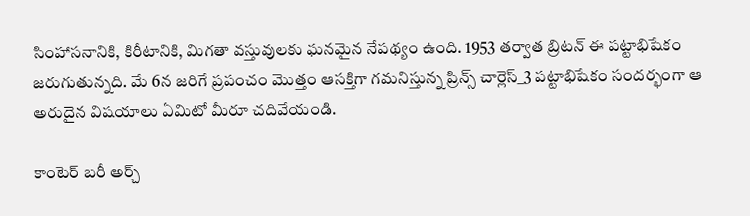సింహాసనానికి, కిరీటానికి, మిగతా వస్తువులకు ఘనమైన నేపథ్యం ఉంది. 1953 తర్వాత బ్రిటన్ ఈ పట్టాభిషేకం జరుగుతున్నది. మే 6న జరిగే ప్రపంచం మొత్తం ఆసక్తిగా గమనిస్తున్న ప్రిన్స్ చార్లెస్_3 పట్టాభిషేకం సందర్భంగా ఆ అరుదైన విషయాలు ఏమిటో మీరూ చదివేయండి.

కాంటెర్ బరీ అర్చ్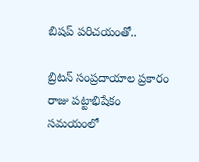బిషప్ పరిచయంతో..

బ్రిటన్ సంప్రదాయాల ప్రకారం రాజు పట్టాభిషేకం సమయంలో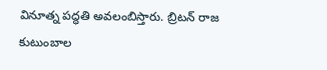వినూత్న పద్ధతి అవలంబిస్తారు. బ్రిటన్ రాజ కుటుంబాల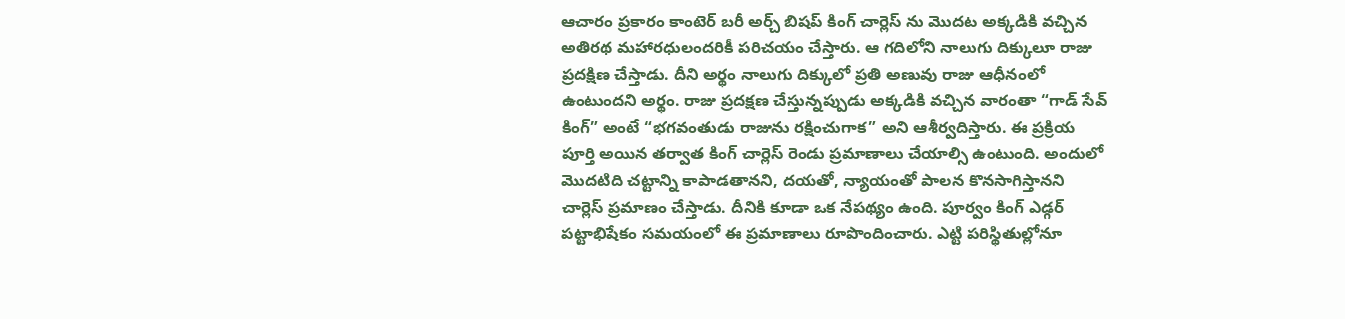ఆచారం ప్రకారం కాంటెర్ బరీ అర్చ్ బిషప్ కింగ్ చార్లెస్ ను మొదట అక్కడికి వచ్చిన అతిరథ మహారధులందరికీ పరిచయం చేస్తారు. ఆ గదిలోని నాలుగు దిక్కులూ రాజు ప్రదక్షిణ చేస్తాడు. దీని అర్థం నాలుగు దిక్కులో ప్రతి అణువు రాజు ఆధీనంలో ఉంటుందని అర్థం. రాజు ప్రదక్షణ చేస్తున్నప్పుడు అక్కడికి వచ్చిన వారంతా “గాడ్ సేవ్ కింగ్” అంటే “భగవంతుడు రాజును రక్షించుగాక” అని ఆశీర్వదిస్తారు. ఈ ప్రక్రియ పూర్తి అయిన తర్వాత కింగ్ చార్లెస్ రెండు ప్రమాణాలు చేయాల్సి ఉంటుంది. అందులో మొదటిది చట్టాన్ని కాపాడతానని, దయతో, న్యాయంతో పాలన కొనసాగిస్తానని చార్లెస్ ప్రమాణం చేస్తాడు. దీనికి కూడా ఒక నేపథ్యం ఉంది. పూర్వం కింగ్ ఎడ్గర్ పట్టాభిషేకం సమయంలో ఈ ప్రమాణాలు రూపొందించారు. ఎట్టి పరిస్థితుల్లోనూ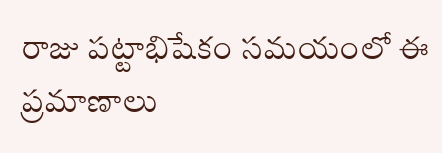రాజు పట్టాభిషేకం సమయంలో ఈ ప్రమాణాలు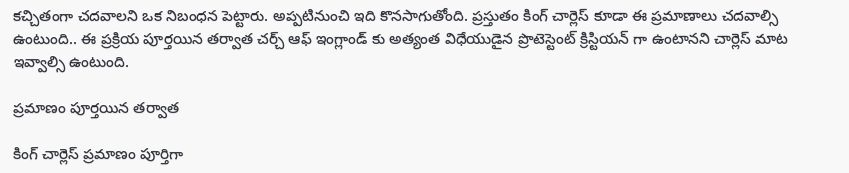కచ్చితంగా చదవాలని ఒక నిబంధన పెట్టారు. అప్పటినుంచి ఇది కొనసాగుతోంది. ప్రస్తుతం కింగ్ చార్లెస్ కూడా ఈ ప్రమాణాలు చదవాల్సి ఉంటుంది.. ఈ ప్రక్రియ పూర్తయిన తర్వాత చర్చ్ ఆఫ్ ఇంగ్లాండ్ కు అత్యంత విధేయుడైన ప్రొటెస్టెంట్ క్రిస్టియన్ గా ఉంటానని చార్లెస్ మాట ఇవ్వాల్సి ఉంటుంది.

ప్రమాణం పూర్తయిన తర్వాత

కింగ్ చార్లెస్ ప్రమాణం పూర్తిగా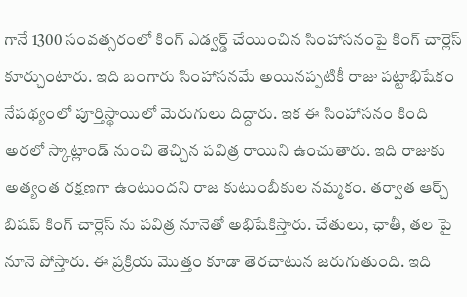గానే 1300 సంవత్సరంలో కింగ్ ఎడ్వర్డ్ చేయించిన సింహాసనంపై కింగ్ చార్లెస్ కూర్చుంటారు. ఇది బంగారు సింహాసనమే అయినప్పటికీ రాజు పట్టాభిషేకం నేపథ్యంలో పూర్తిస్థాయిలో మెరుగులు దిద్దారు. ఇక ఈ సింహాసనం కింది అరలో స్కాట్లాండ్ నుంచి తెచ్చిన పవిత్ర రాయిని ఉంచుతారు. ఇది రాజుకు అత్యంత రక్షణగా ఉంటుందని రాజ కుటుంబీకుల నమ్మకం. తర్వాత ఆర్చ్ బిషప్ కింగ్ చార్లెస్ ను పవిత్ర నూనెతో అభిషేకిస్తారు. చేతులు, ఛాతీ, తల పై నూనె పోస్తారు. ఈ ప్రక్రియ మొత్తం కూడా తెరచాటున జరుగుతుంది. ఇది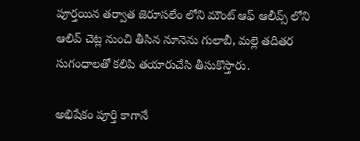పూర్తయిన తర్వాత జెరూసలేం లోని మౌంట్ ఆఫ్ ఆలీవ్స్ లోని ఆలివ్ చెట్ల నుంచి తీసిన నూనెను గులాబీ, మల్లె తదితర సుగంధాలతో కలిపి తయారుచేసి తీసుకొస్తారు.

అభిషేకం పూర్తి కాగానే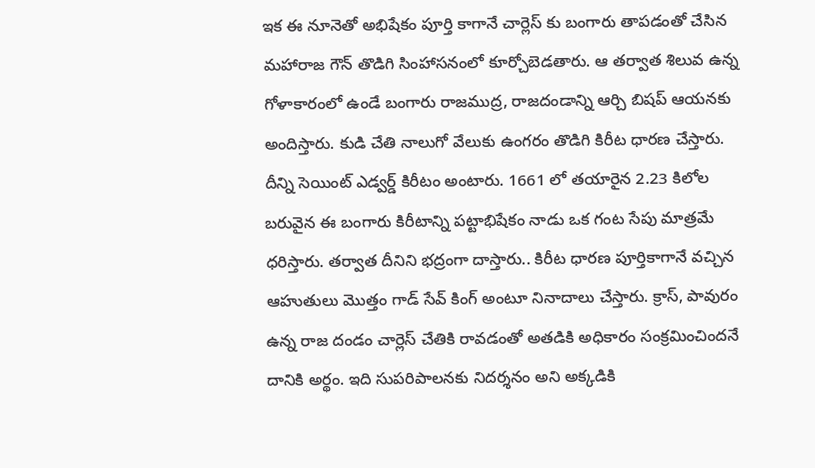ఇక ఈ నూనెతో అభిషేకం పూర్తి కాగానే చార్లెస్ కు బంగారు తాపడంతో చేసిన మహారాజ గౌన్ తొడిగి సింహాసనంలో కూర్చోబెడతారు. ఆ తర్వాత శిలువ ఉన్న గోళాకారంలో ఉండే బంగారు రాజముద్ర, రాజదండాన్ని ఆర్చి బిషప్ ఆయనకు అందిస్తారు. కుడి చేతి నాలుగో వేలుకు ఉంగరం తొడిగి కిరీట ధారణ చేస్తారు. దీన్ని సెయింట్ ఎడ్వర్డ్ కిరీటం అంటారు. 1661 లో తయారైన 2.23 కిలోల బరువైన ఈ బంగారు కిరీటాన్ని పట్టాభిషేకం నాడు ఒక గంట సేపు మాత్రమే ధరిస్తారు. తర్వాత దీనిని భద్రంగా దాస్తారు.. కిరీట ధారణ పూర్తికాగానే వచ్చిన ఆహుతులు మొత్తం గాడ్ సేవ్ కింగ్ అంటూ నినాదాలు చేస్తారు. క్రాస్, పావురం ఉన్న రాజ దండం చార్లెస్ చేతికి రావడంతో అతడికి అధికారం సంక్రమించిందనే దానికి అర్థం. ఇది సుపరిపాలనకు నిదర్శనం అని అక్కడికి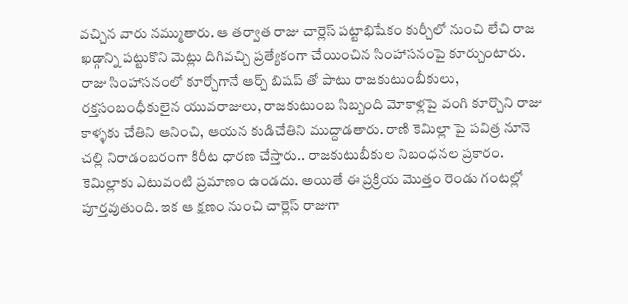వచ్చిన వారు నమ్ముతారు. ఆ తర్వాత రాజు చార్లెస్ పట్టాభిషేకం కుర్చీలో నుంచి లేచి రాజ ఖడ్గాన్ని పట్టుకొని మెట్లు దిగివచ్చి ప్రత్యేకంగా చేయించిన సింహాసనంపై కూర్చుంటారు. రాజు సింహాసనంలో కూర్చోగానే ఆర్చ్ బిషప్ తో పాటు రాజకుటుంబీకులు, రక్తసంబంధీకులైన యువరాజులు, రాజకుటుంబ సిబ్బంది మోకాళ్లపై వంగి కూర్చొని రాజు కాళ్ళకు చేతిని ఆనించి, ఆయన కుడిచేతిని ముద్దాడతారు. రాణి కెమిల్లా పై పవిత్ర నూనె చల్లి నిరాడంబరంగా కిరీట ధారణ చేస్తారు.. రాజకుటుబీకుల నిబంధనల ప్రకారం. కెమిల్లాకు ఎటువంటి ప్రమాణం ఉండదు. అయితే ఈ ప్రక్రియ మొత్తం రెండు గంటల్లో పూర్తవుతుంది. ఇక ఆ క్షణం నుంచి చార్లెస్ రాజుగా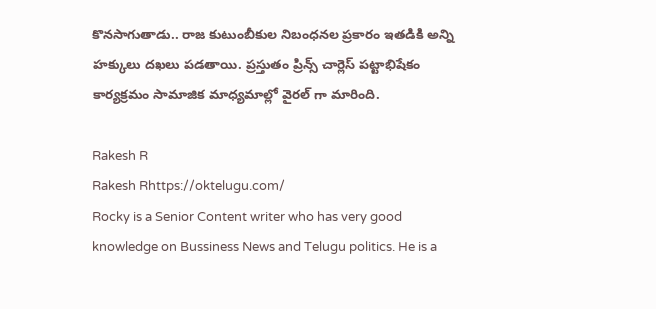కొనసాగుతాడు.. రాజ కుటుంబీకుల నిబంధనల ప్రకారం ఇతడికి అన్ని హక్కులు దఖలు పడతాయి. ప్రస్తుతం ప్రిన్స్ చార్లెస్ పట్టాభిషేకం కార్యక్రమం సామాజిక మాధ్యమాల్లో వైరల్ గా మారింది.

Rakesh R
Rakesh Rhttps://oktelugu.com/
Rocky is a Senior Content writer who has very good knowledge on Bussiness News and Telugu politics. He is a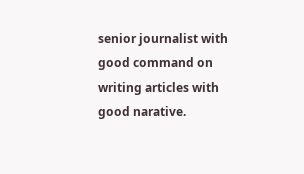senior journalist with good command on writing articles with good narative.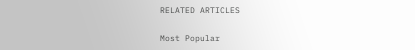RELATED ARTICLES

Most Popular